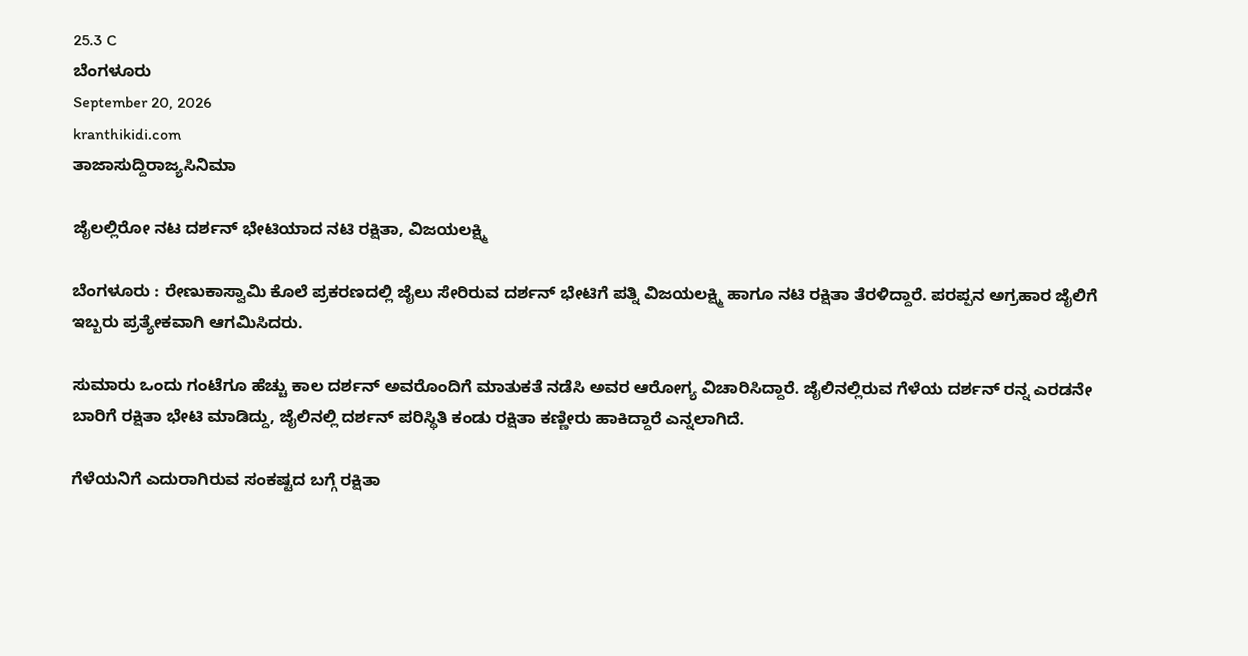25.3 C
ಬೆಂಗಳೂರು
September 20, 2026
kranthikidi.com
ತಾಜಾಸುದ್ದಿರಾಜ್ಯಸಿನಿಮಾ

ಜೈಲಲ್ಲಿರೋ ನಟ ದರ್ಶನ್‌ ಭೇಟಿಯಾದ ನಟಿ ರಕ್ಷಿತಾ, ವಿಜಯಲಕ್ಷ್ಮಿ

ಬೆಂಗಳೂರು : ರೇಣುಕಾಸ್ವಾಮಿ ಕೊಲೆ ಪ್ರಕರಣದಲ್ಲಿ ಜೈಲು ಸೇರಿರುವ ದರ್ಶನ್‌ ಭೇಟಿಗೆ ಪತ್ನಿ ವಿಜಯಲಕ್ಷ್ಮಿ ಹಾಗೂ ನಟಿ ರಕ್ಷಿತಾ ತೆರಳಿದ್ದಾರೆ. ಪರಪ್ಪನ ಅಗ್ರಹಾರ ಜೈಲಿಗೆ ಇಬ್ಬರು ಪ್ರತ್ಯೇಕವಾಗಿ ಆಗಮಿಸಿದರು.

ಸುಮಾರು ಒಂದು ಗಂಟೆಗೂ ಹೆಚ್ಚು ಕಾಲ ದರ್ಶನ್ ಅವರೊಂದಿಗೆ ಮಾತುಕತೆ ನಡೆಸಿ ಅವರ ಆರೋಗ್ಯ ವಿಚಾರಿಸಿದ್ದಾರೆ. ಜೈಲಿನಲ್ಲಿರುವ ಗೆಳೆಯ ದರ್ಶನ್ ರನ್ನ ಎರಡನೇ ಬಾರಿಗೆ ರಕ್ಷಿತಾ ಭೇಟಿ ಮಾಡಿದ್ದು, ಜೈಲಿನಲ್ಲಿ ದರ್ಶನ್ ಪರಿಸ್ಥಿತಿ ಕಂಡು ರಕ್ಷಿತಾ ಕಣ್ಣೀರು ಹಾಕಿದ್ದಾರೆ ಎನ್ನಲಾಗಿದೆ.

ಗೆಳೆಯನಿಗೆ ಎದುರಾಗಿರುವ ಸಂಕಷ್ಟದ ಬಗ್ಗೆ ರಕ್ಷಿತಾ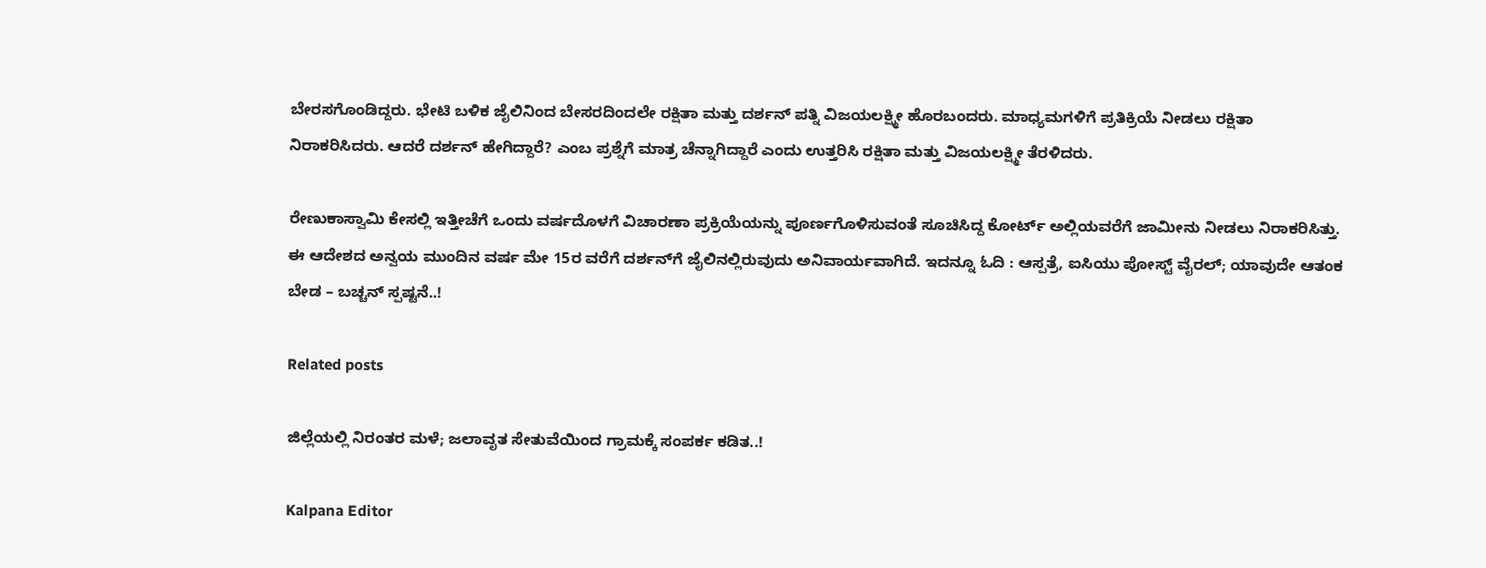ಬೇರಸಗೊಂಡಿದ್ದರು. ಭೇಟಿ ಬಳಿಕ ಜೈಲಿನಿಂದ ಬೇಸರದಿಂದಲೇ ರಕ್ಷಿತಾ ಮತ್ತು ದರ್ಶನ್ ಪತ್ನಿ ವಿಜಯಲಕ್ಷ್ಮೀ ಹೊರಬಂದರು. ಮಾಧ್ಯಮಗಳಿಗೆ ಪ್ರತಿಕ್ರಿಯೆ ನೀಡಲು ರಕ್ಷಿತಾ ನಿರಾಕರಿಸಿದರು. ಆದರೆ ದರ್ಶನ್ ಹೇಗಿದ್ದಾರೆ? ಎಂಬ ಪ್ರಶ್ನೆಗೆ ಮಾತ್ರ ಚೆನ್ನಾಗಿದ್ದಾರೆ ಎಂದು ಉತ್ತರಿಸಿ ರಕ್ಷಿತಾ ಮತ್ತು ವಿಜಯಲಕ್ಷ್ಮೀ ತೆರಳಿದರು.

ರೇಣುಕಾಸ್ವಾಮಿ ಕೇಸಲ್ಲಿ ಇತ್ತೀಚೆಗೆ ಒಂದು ವರ್ಷದೊಳಗೆ ವಿಚಾರಣಾ ಪ್ರಕ್ರಿಯೆಯನ್ನು ಪೂರ್ಣಗೊಳಿಸುವಂತೆ ಸೂಚಿಸಿದ್ದ ಕೋರ್ಟ್‌ ಅಲ್ಲಿಯವರೆಗೆ ಜಾಮೀನು ನೀಡಲು ನಿರಾಕರಿಸಿತ್ತು. ಈ ಆದೇಶದ ಅನ್ವಯ ಮುಂದಿನ ವರ್ಷ ಮೇ 15ರ ವರೆಗೆ ದರ್ಶನ್‌ಗೆ ಜೈಲಿನಲ್ಲಿರುವುದು ಅನಿವಾರ್ಯವಾಗಿದೆ. ಇದನ್ನೂ ಓದಿ : ಆಸ್ಪತ್ರೆ, ಐಸಿಯು ಪೋಸ್ಟ್ ವೈರಲ್; ಯಾವುದೇ ಆತಂಕ ಬೇಡ – ಬಚ್ಚನ್‌ ಸ್ಪಷ್ಟನೆ..!

Related posts

ಜಿಲ್ಲೆಯಲ್ಲಿ ನಿರಂತರ ಮಳೆ; ಜಲಾವೃತ ಸೇತುವೆಯಿಂದ ಗ್ರಾಮಕ್ಕೆ ಸಂಪರ್ಕ ಕಡಿತ..!

Kalpana Editor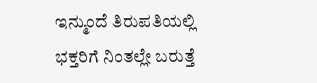ಇನ್ಮುಂದೆ ತಿರುಪತಿಯಲ್ಲಿ ಭಕ್ತರಿಗೆ ನಿಂತಲ್ಲೇ ಬರುತ್ತೆ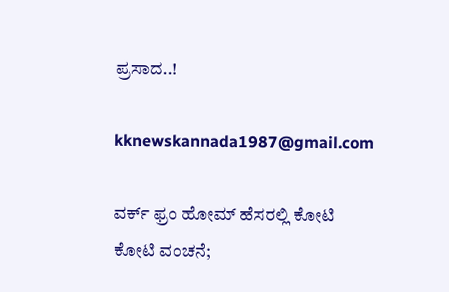ಪ್ರಸಾದ..!

kknewskannada1987@gmail.com

ವರ್ಕ್ ಫ್ರಂ ಹೋಮ್ ಹೆಸರಲ್ಲಿ ಕೋಟಿ ಕೋಟಿ ವಂಚನೆ;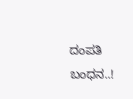ದಂಪತಿ ಬಂಧನ..!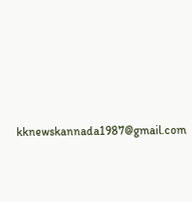kknewskannada1987@gmail.com